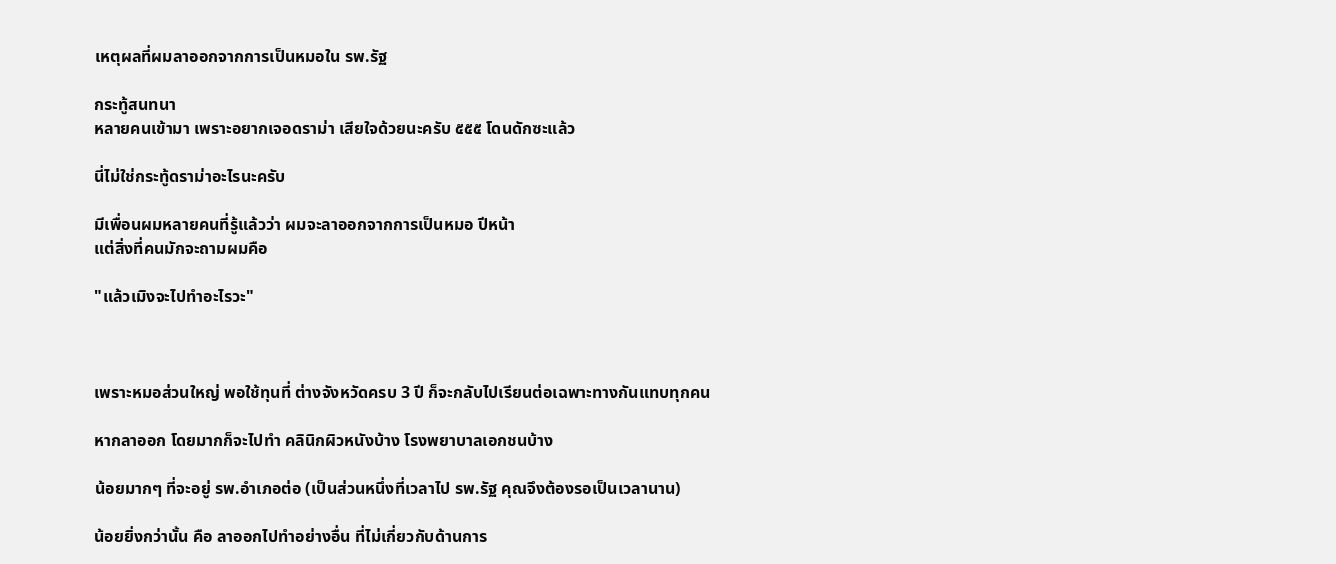เหตุผลที่ผมลาออกจากการเป็นหมอใน รพ.รัฐ

กระทู้สนทนา
หลายคนเข้ามา เพราะอยากเจอดราม่า เสียใจด้วยนะครับ ๕๕๕ โดนดักซะแล้ว

นี่ไม่ใช่กระทู้ดราม่าอะไรนะครับ

มีเพื่อนผมหลายคนที่รู้แล้วว่า ผมจะลาออกจากการเป็นหมอ ปีหน้า
แต่สิ่งที่คนมักจะถามผมคือ

"แล้วเมิงจะไปทำอะไรวะ"



เพราะหมอส่วนใหญ่ พอใช้ทุนที่ ต่างจังหวัดครบ 3 ปี ก็จะกลับไปเรียนต่อเฉพาะทางกันแทบทุกคน

หากลาออก โดยมากก็จะไปทำ คลินิกผิวหนังบ้าง โรงพยาบาลเอกชนบ้าง

น้อยมากๆ ที่จะอยู่ รพ.อำเภอต่อ (เป็นส่วนหนึ่งที่เวลาไป รพ.รัฐ คุณจึงต้องรอเป็นเวลานาน)

น้อยยิ่งกว่านั้น คือ ลาออกไปทำอย่างอื่น ที่ไม่เกี่ยวกับด้านการ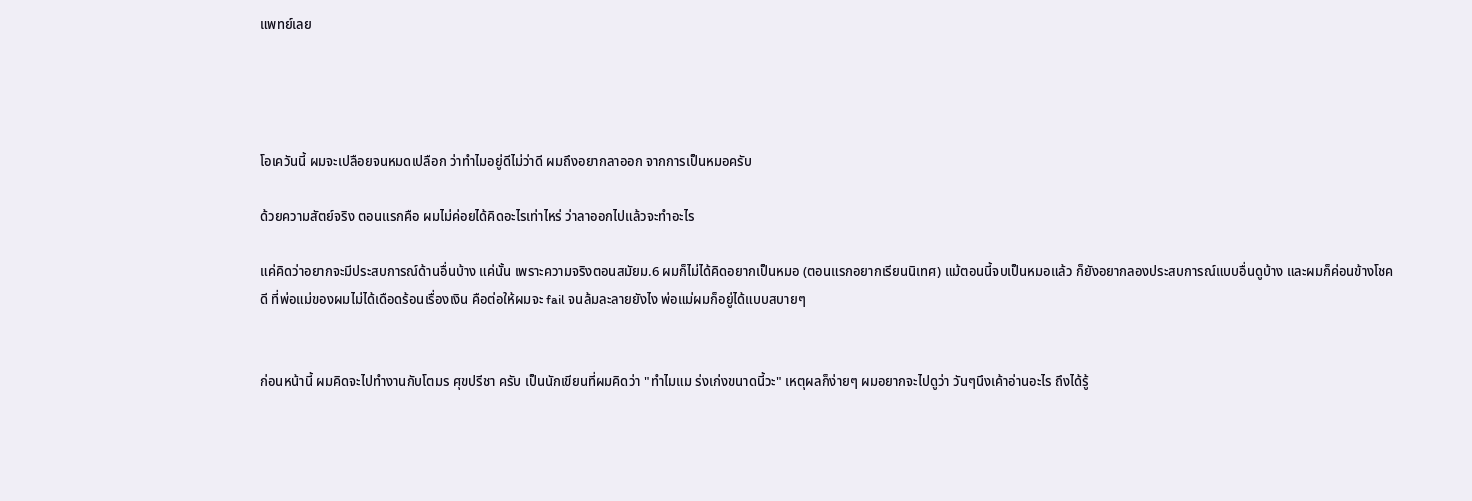แพทย์เลย




โอเควันนี้ ผมจะเปลือยจนหมดเปลือก ว่าทำไมอยู่ดีไม่ว่าดี ผมถึงอยากลาออก จากการเป็นหมอครับ

ด้วยความสัตย์จริง ตอนแรกคือ ผมไม่ค่อยได้คิดอะไรเท่าไหร่ ว่าลาออกไปแล้วจะทำอะไร

แค่คิดว่าอยากจะมีประสบการณ์ด้านอื่นบ้าง แค่นั้น เพราะความจริงตอนสมัยม.6 ผมก็ไม่ได้คิดอยากเป็นหมอ (ตอนแรกอยากเรียนนิเทศ) แม้ตอนนี้จบเป็นหมอแล้ว ก็ยังอยากลองประสบการณ์แบบอื่นดูบ้าง และผมก็ค่อนข้างโชคดี ที่พ่อแม่ของผมไม่ได้เดือดร้อนเรื่องเงิน คือต่อให้ผมจะ fail จนล้มละลายยังไง พ่อแม่ผมก็อยู่ได้แบบสบายๆ


ก่อนหน้านี้ ผมคิดจะไปทำงานกับโตมร ศุขปรีชา ครับ เป็นนักเขียนที่ผมคิดว่า "ทำไมแม ร่งเก่งขนาดนี้วะ" เหตุผลก็ง่ายๆ ผมอยากจะไปดูว่า วันๆนึงเค้าอ่านอะไร ถึงได้รู้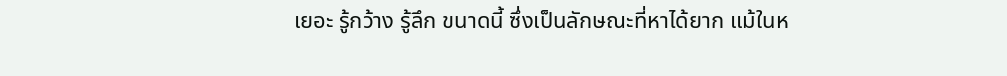เยอะ รู้กว้าง รู้ลึก ขนาดนี้ ซึ่งเป็นลักษณะที่หาได้ยาก แม้ในห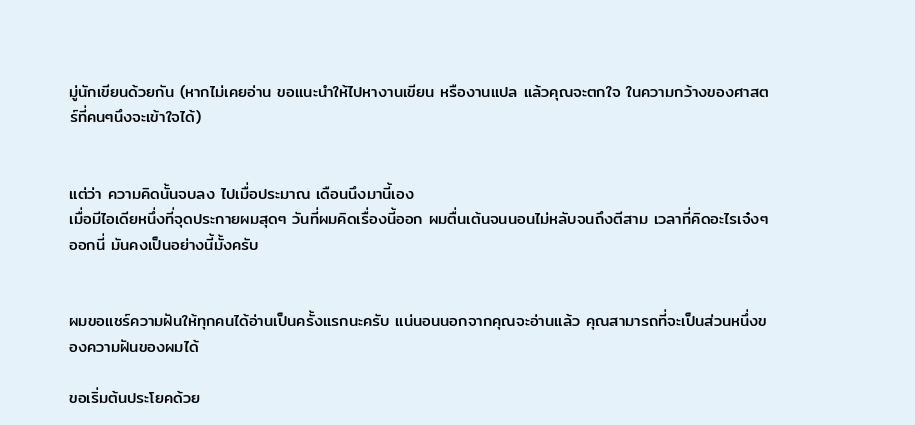มู่นักเขียนด้วยกัน (หากไม่เคยอ่าน ขอแนะนำให้ไปหางานเขียน หรืองานแปล แล้วคุณจะตกใจ ในความกว้างของศาสตร์ที่คนๆนึงจะเข้าใจได้)


แต่ว่า ความคิดนั้นจบลง ไปเมื่อประมาณ เดือนนึงมานี้เอง
เมื่อมีไอเดียหนึ่งที่จุดประกายผมสุดๆ วันที่ผมคิดเรื่องนี้ออก ผมตื่นเต้นจนนอนไม่หลับจนถึงตีสาม เวลาที่คิดอะไรเจ๋งๆออกนี่ มันคงเป็นอย่างนี้มั้งครับ


ผมขอแชร์ความฝันให้ทุกคนได้อ่านเป็นครั้งแรกนะครับ แน่นอนนอกจากคุณจะอ่านแล้ว คุณสามารถที่จะเป็นส่วนหนึ่งของความฝันของผมได้

ขอเริ่มต้นประโยคด้วย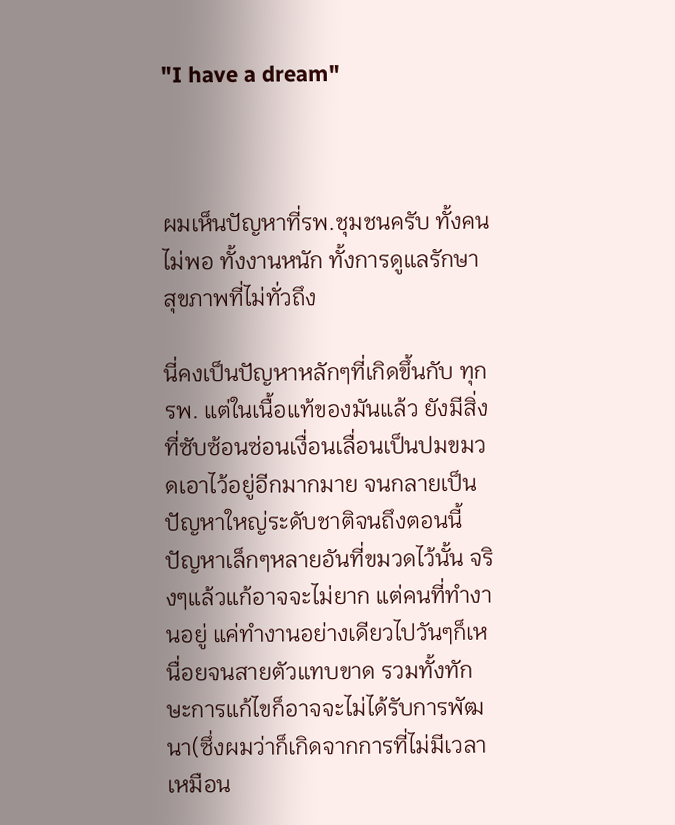"I have a dream"



ผมเห็นปัญหาที่รพ.ชุมชนครับ ทั้งคนไม่พอ ทั้งงานหนัก ทั้งการดูแลรักษาสุขภาพที่ไม่ทั่วถึง

นี่คงเป็นปัญหาหลักๆที่เกิดขึ้นกับ ทุก รพ. แต่ในเนื้อแท้ของมันแล้ว ยังมีสิ่งที่ซับซ้อนซ่อนเงื่อนเลื่อนเป็นปมขมวดเอาไว้อยู่อีกมากมาย จนกลายเป็นปัญหาใหญ่ระดับชาติจนถึงตอนนี้
ปัญหาเล็กๆหลายอันที่ขมวดไว้นั้น จริงๆแล้วแก้อาจจะไม่ยาก แต่คนที่ทำงานอยู่ แค่ทำงานอย่างเดียวไปวันๆก็เหนื่อยจนสายตัวแทบขาด รวมทั้งทักษะการแก้ไขก็อาจจะไม่ได้รับการพัฒนา(ซึ่งผมว่าก็เกิดจากการที่ไม่มีเวลาเหมือน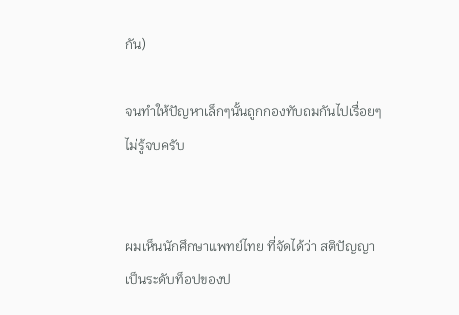กัน)

จนทำให้ปัญหาเล็กๆนั้นถูกกองทับถมกันไปเรื่อยๆ ไม่รู้จบครับ


ผมเห็นนักศึกษาแพทย์ไทย ที่จัดได้ว่า สติปัญญาเป็นระดับท็อปของป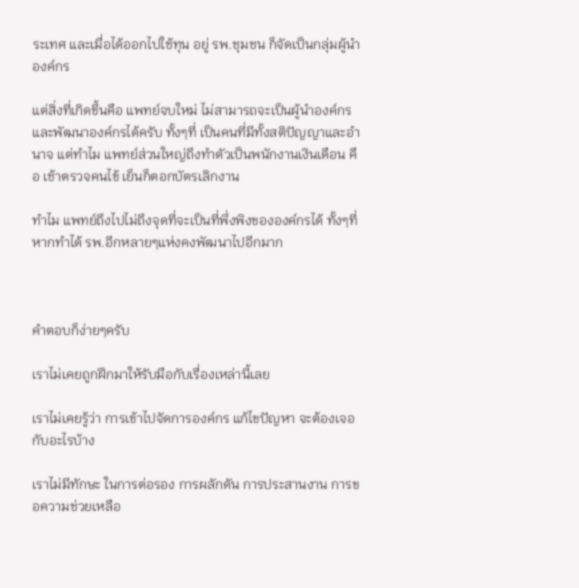ระเทศ และเมื่อได้ออกไปใช้ทุน อยู่ รพ.ชุมชน ก็จัดเป็นกลุ่มผู้นำองค์กร

แต่สิ่งที่เกิดขึ้นคือ แพทย์จบใหม่ ไม่สามารถจะเป็นผู้นำองค์กรและพัฒนาองค์กรได้ครับ ทั้งๆที่ เป็นคนที่มีทั้งสติปัญญาและอำนาจ แต่ทำไม แพทย์ส่วนใหญ่ถึงทำตัวเป็นพนักงานเงินเดือน คือ เช้าตรวจคนไข้ เย็นก็ตอกบัตรเลิกงาน

ทำไม แพทย์ถึงไปไม่ถึงจุดที่จะเป็นที่พึ่งพิงขององค์กรได้ ทั้งๆที่หากทำได้ รพ.อีกหลายๆแห่งคงพัฒนาไปอีกมาก



คำตอบก็ง่ายๆครับ

เราไม่เคยถูกฝึกมาให้รับมือกับเรื่องเหล่านี้เลย

เราไม่เคยรู้ว่า การเข้าไปจัดการองค์กร แก้ไขปัญหา จะต้องเจอกับอะไรบ้าง

เราไม่มีทักษะ ในการต่อรอง การผลักดัน การประสานงาน การขอความช่วยเหลือ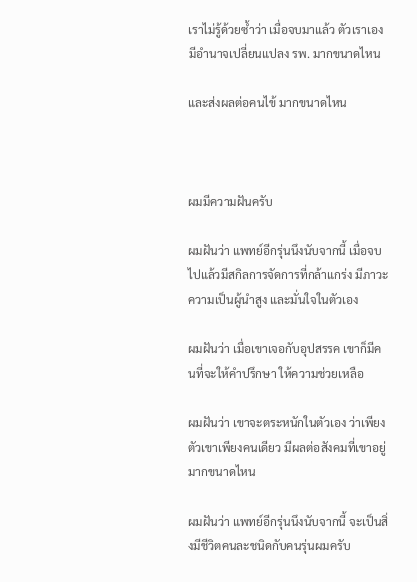เราไม่รู้ด้วยซ้ำว่า เมื่อจบมาแล้ว ตัวเราเอง มีอำนาจเปลี่ยนแปลง รพ. มากขนาดไหน

และส่งผลต่อคนไข้ มากขนาดไหน



ผมมีความฝันครับ

ผมฝันว่า แพทย์อีกรุ่นนึงนับจากนี้ เมื่อจบไปแล้วมีสกิลการจัดการที่กล้าแกร่ง มีภาวะความเป็นผู้นำสูง และมั่นใจในตัวเอง

ผมฝันว่า เมื่อเขาเจอกับอุปสรรค เขาก็มีคนที่จะให้คำปรึกษา ให้ความช่วยเหลือ

ผมฝันว่า เขาจะตระหนักในตัวเอง ว่าเพียงตัวเขาเพียงคนเดียว มีผลต่อสังคมที่เขาอยู่มากขนาดไหน

ผมฝันว่า แพทย์อีกรุ่นนึงนับจากนี้ จะเป็นสิ่งมีชีวิตคนละชนิดกับคนรุ่นผมครับ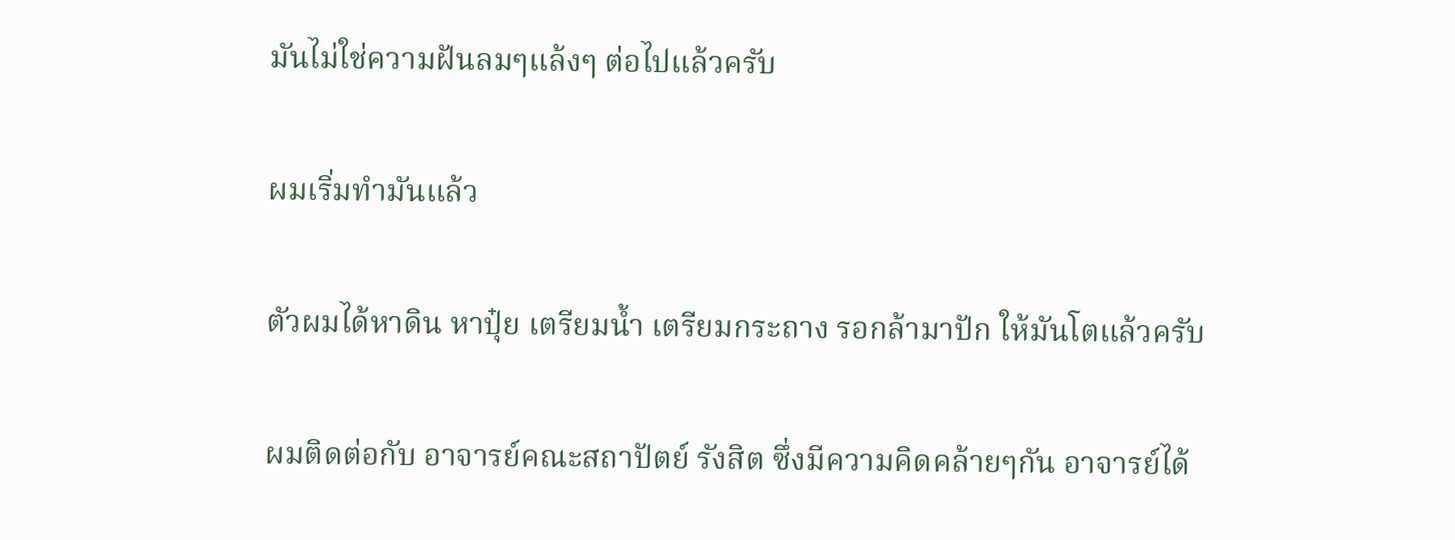มันไม่ใช่ความฝันลมๆแล้งๆ ต่อไปแล้วครับ

ผมเริ่มทำมันแล้ว

ตัวผมได้หาดิน หาปุ๋ย เตรียมน้ำ เตรียมกระถาง รอกล้ามาปัก ให้มันโตแล้วครับ

ผมติดต่อกับ อาจารย์คณะสถาปัตย์ รังสิต ซึ่งมีความคิดคล้ายๆกัน อาจารย์ได้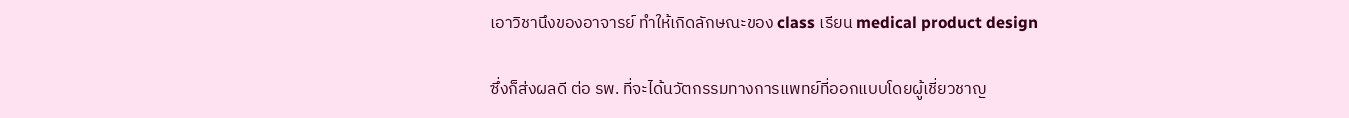เอาวิชานึงของอาจารย์ ทำให้เกิดลักษณะของ class เรียน medical product design

ซึ่งก็ส่งผลดี ต่อ รพ. ที่จะได้นวัตกรรมทางการแพทย์ที่ออกแบบโดยผู้เชี่ยวชาญ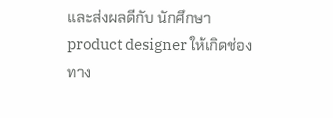และส่งผลดีกับ นักศึกษา product designer ให้เกิดช่องทาง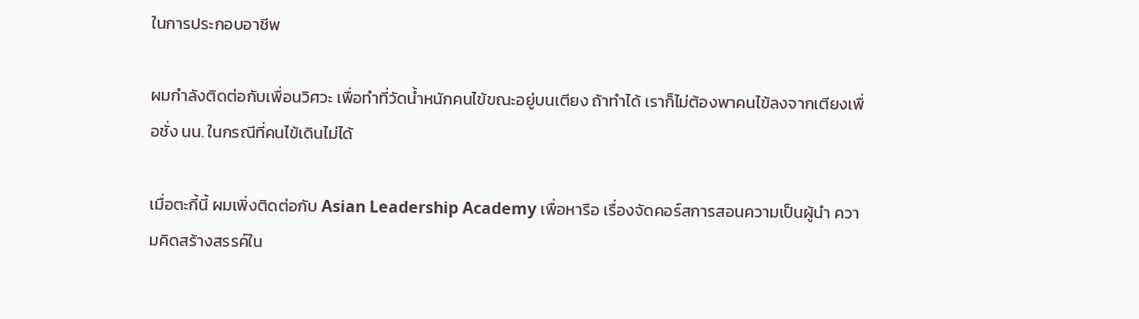ในการประกอบอาชีพ

ผมกำลังติดต่อกับเพื่อนวิศวะ เพื่อทำที่วัดน้ำหนักคนไข้ขณะอยู่บนเตียง ถ้าทำได้ เราก็ไม่ต้องพาคนไข้ลงจากเตียงเพื่อชั่ง นน. ในกรณีที่คนไข้เดินไม่ได้

เมื่อตะกี้นี้ ผมเพิ่งติดต่อกับ Asian Leadership Academy เพื่อหารือ เรื่องจัดคอร์สการสอนความเป็นผู้นำ ความคิดสร้างสรรค์ใน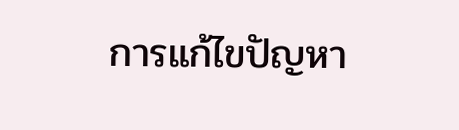การแก้ไขปัญหา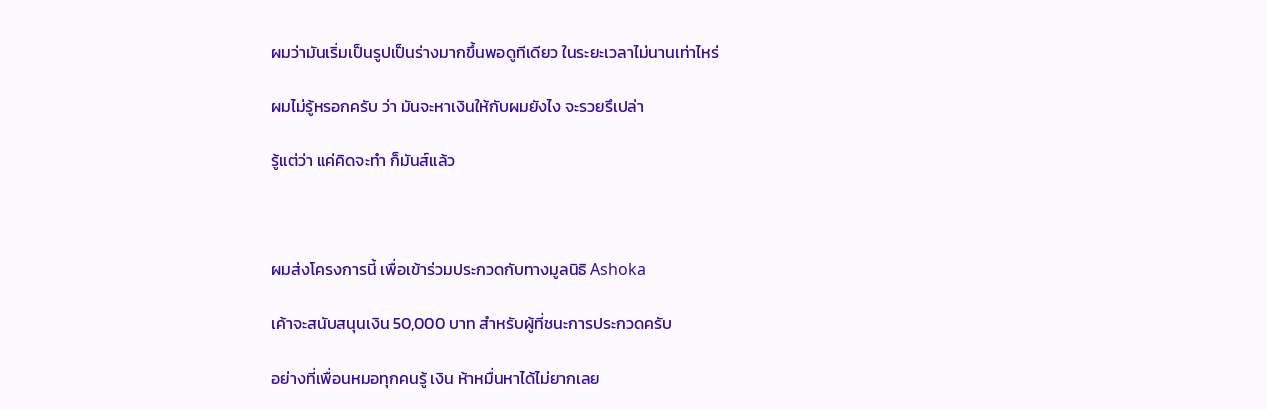ผมว่ามันเริ่มเป็นรูปเป็นร่างมากขึ้นพอดูทีเดียว ในระยะเวลาไม่นานเท่าไหร่

ผมไม่รู้หรอกครับ ว่า มันจะหาเงินให้กับผมยังไง จะรวยรึเปล่า

รู้แต่ว่า แค่คิดจะทำ ก็มันส์แล้ว



ผมส่งโครงการนี้ เพื่อเข้าร่วมประกวดกับทางมูลนิธิ Ashoka

เค้าจะสนับสนุนเงิน 50,000 บาท สำหรับผู้ที่ชนะการประกวดครับ

อย่างที่เพื่อนหมอทุกคนรู้ เงิน ห้าหมื่นหาได้ไม่ยากเลย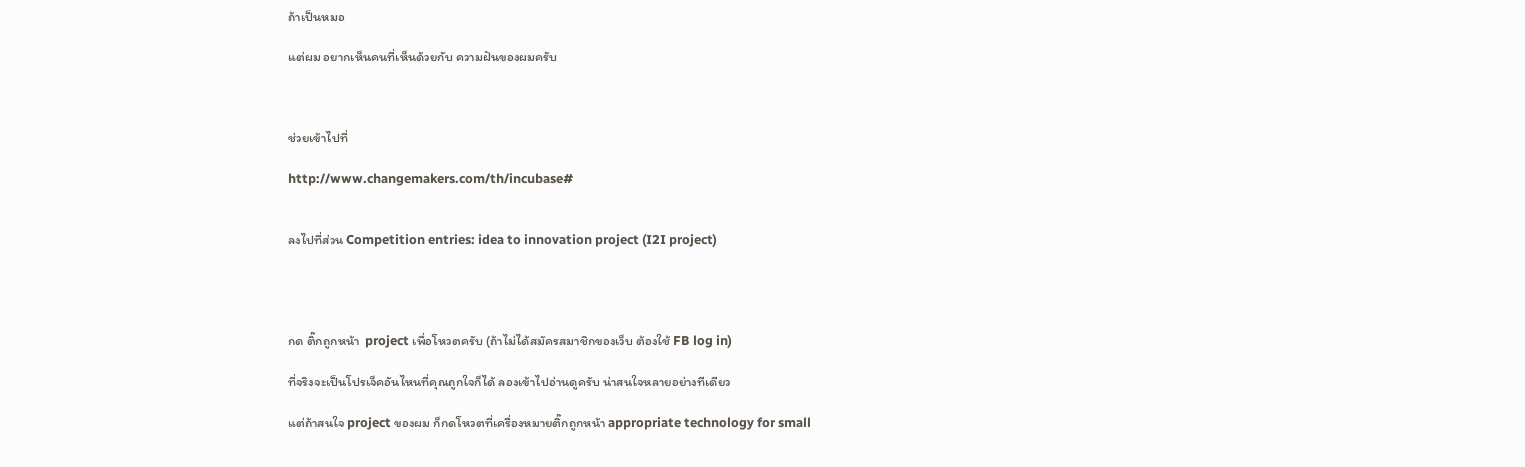ถ้าเป็นหมอ

แต่ผม อยากเห็นคนที่เห็นด้วยกับ ความฝันของผมครับ



ช่วยเข้าไปที่

http://www.changemakers.com/th/incubase#


ลงไปที่ส่วน Competition entries: idea to innovation project (I2I project)




กด ติ๊กถูกหน้า  project เพื่อโหวตครับ (ถ้าไม่ได้สมัครสมาชิกของเว็บ ต้องใช้ FB log in)

ที่จริงจะเป็นโปรเจ็คอันไหนที่คุณถูกใจก็ได้ ลองเข้าไปอ่านดูครับ น่าสนใจหลายอย่างทีเดียว

แต่ถ้าสนใจ project ของผม ก็กดโหวตที่เครื่องหมายติ๊กถูกหน้า appropriate technology for small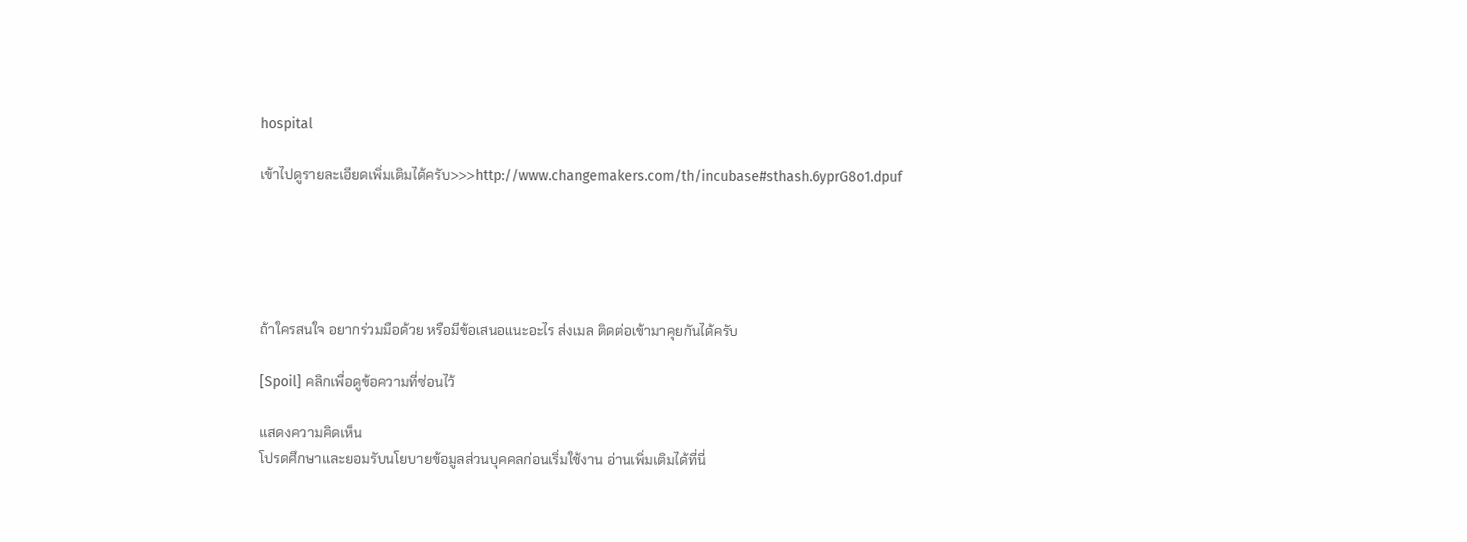hospital

เข้าไปดูรายละเอียดเพิ่มเติมได้ครับ>>>http://www.changemakers.com/th/incubase#sthash.6yprG8o1.dpuf





ถ้าใครสนใจ อยากร่วมมือด้วย หรือมีข้อเสนอแนะอะไร ส่งเมล ติดต่อเข้ามาคุยกันได้ครับ

[Spoil] คลิกเพื่อดูข้อความที่ซ่อนไว้

แสดงความคิดเห็น
โปรดศึกษาและยอมรับนโยบายข้อมูลส่วนบุคคลก่อนเริ่มใช้งาน อ่านเพิ่มเติมได้ที่นี่